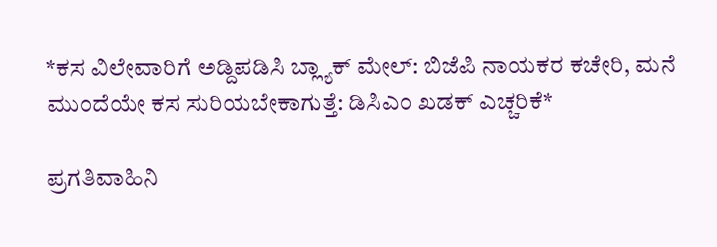*ಕಸ ವಿಲೇವಾರಿಗೆ ಅಡ್ದಿಪಡಿಸಿ ಬ್ಲ್ಯಾಕ್ ಮೇಲ್: ಬಿಜೆಪಿ ನಾಯಕರ ಕಚೇರಿ, ಮನೆ ಮುಂದೆಯೇ ಕಸ ಸುರಿಯಬೇಕಾಗುತ್ತೆ: ಡಿಸಿಎಂ ಖಡಕ್ ಎಚ್ಚರಿಕೆ*

ಪ್ರಗತಿವಾಹಿನಿ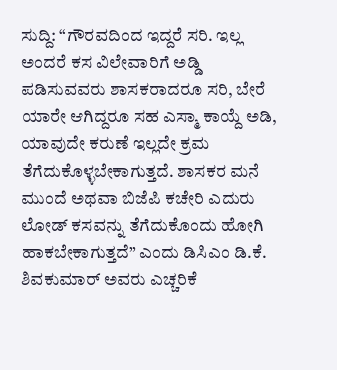ಸುದ್ದಿ: “ಗೌರವದಿಂದ ಇದ್ದರೆ ಸರಿ. ಇಲ್ಲ ಅಂದರೆ ಕಸ ವಿಲೇವಾರಿಗೆ ಅಡ್ಡಿ ಪಡಿಸುವವರು ಶಾಸಕರಾದರೂ ಸರಿ, ಬೇರೆ ಯಾರೇ ಆಗಿದ್ದರೂ ಸಹ ಎಸ್ಮಾ ಕಾಯ್ದೆ ಅಡಿ, ಯಾವುದೇ ಕರುಣೆ ಇಲ್ಲದೇ ಕ್ರಮ ತೆಗೆದುಕೊಳ್ಳಬೇಕಾಗುತ್ತದೆ. ಶಾಸಕರ ಮನೆ ಮುಂದೆ ಅಥವಾ ಬಿಜೆಪಿ ಕಚೇರಿ ಎದುರು ಲೋಡ್‌ ಕಸವನ್ನು ತೆಗೆದುಕೊಂದು ಹೋಗಿ ಹಾಕಬೇಕಾಗುತ್ತದೆ” ಎಂದು ಡಿಸಿಎಂ ಡಿ.ಕೆ. ಶಿವಕುಮಾರ್‌ ಅವರು ಎಚ್ಚರಿಕೆ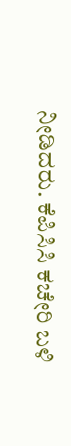ನೀಡಿದರು. ಕೆಪಿಸಿಸಿ ಕಚೇರಿ ಬಳಿ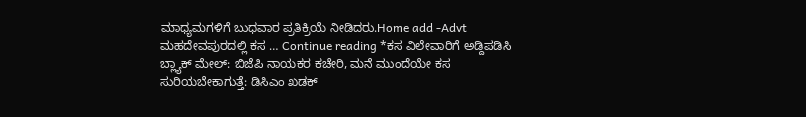ಮಾಧ್ಯಮಗಳಿಗೆ ಬುಧವಾರ ಪ್ರತಿಕ್ರಿಯೆ ನೀಡಿದರು.Home add -Advt ಮಹದೇವಪುರದಲ್ಲಿ ಕಸ … Continue reading *ಕಸ ವಿಲೇವಾರಿಗೆ ಅಡ್ದಿಪಡಿಸಿ ಬ್ಲ್ಯಾಕ್ ಮೇಲ್: ಬಿಜೆಪಿ ನಾಯಕರ ಕಚೇರಿ, ಮನೆ ಮುಂದೆಯೇ ಕಸ ಸುರಿಯಬೇಕಾಗುತ್ತೆ: ಡಿಸಿಎಂ ಖಡಕ್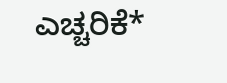ಎಚ್ಚರಿಕೆ*